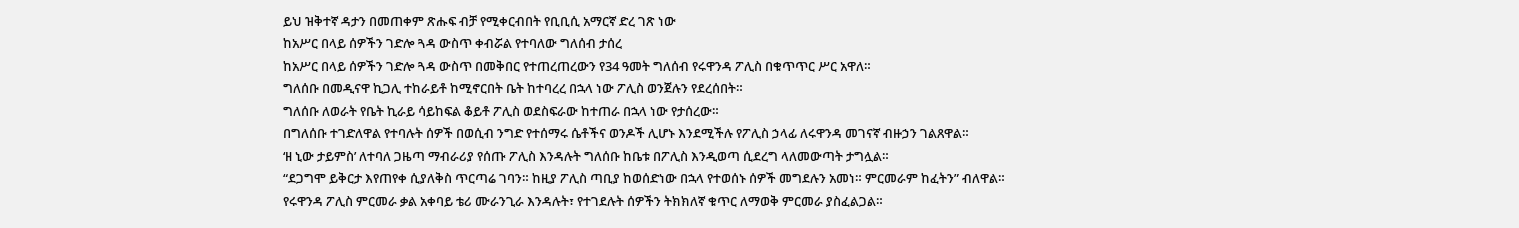ይህ ዝቅተኛ ዳታን በመጠቀም ጽሑፍ ብቻ የሚቀርብበት የቢቢሲ አማርኛ ድረ ገጽ ነው
ከአሥር በላይ ሰዎችን ገድሎ ጓዳ ውስጥ ቀብሯል የተባለው ግለሰብ ታሰረ
ከአሥር በላይ ሰዎችን ገድሎ ጓዳ ውስጥ በመቅበር የተጠረጠረውን የ34 ዓመት ግለሰብ የሩዋንዳ ፖሊስ በቁጥጥር ሥር አዋለ።
ግለሰቡ በመዲናዋ ኪጋሊ ተከራይቶ ከሚኖርበት ቤት ከተባረረ በኋላ ነው ፖሊስ ወንጀሉን የደረሰበት።
ግለሰቡ ለወራት የቤት ኪራይ ሳይከፍል ቆይቶ ፖሊስ ወደስፍራው ከተጠራ በኋላ ነው የታሰረው።
በግለሰቡ ተገድለዋል የተባሉት ሰዎች በወሲብ ንግድ የተሰማሩ ሴቶችና ወንዶች ሊሆኑ እንደሚችሉ የፖሊስ ኃላፊ ለሩዋንዳ መገናኛ ብዙኃን ገልጸዋል።
‘ዘ ኒው ታይምስ’ ለተባለ ጋዜጣ ማብራሪያ የሰጡ ፖሊስ እንዳሉት ግለሰቡ ከቤቱ በፖሊስ እንዲወጣ ሲደረግ ላለመውጣት ታግሏል።
“ደጋግሞ ይቅርታ እየጠየቀ ሲያለቅስ ጥርጣሬ ገባን። ከዚያ ፖሊስ ጣቢያ ከወሰድነው በኋላ የተወሰኑ ሰዎች መግደሉን አመነ። ምርመራም ከፈትን” ብለዋል።
የሩዋንዳ ፖሊስ ምርመራ ቃል አቀባይ ቴሪ ሙራንጊራ እንዳሉት፣ የተገደሉት ሰዎችን ትክክለኛ ቁጥር ለማወቅ ምርመራ ያስፈልጋል።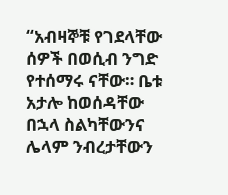“አብዛኞቹ የገደላቸው ሰዎች በወሲብ ንግድ የተሰማሩ ናቸው። ቤቱ አታሎ ከወሰዳቸው በኋላ ስልካቸውንና ሌላም ንብረታቸውን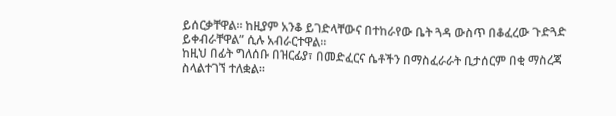ይሰርቃቸዋል። ከዚያም አንቆ ይገድላቸውና በተከራየው ቤት ጓዳ ውስጥ በቆፈረው ጉድጓድ ይቀብራቸዋል” ሲሉ አብራርተዋል።
ከዚህ በፊት ግለሰቡ በዝርፊያ፣ በመድፈርና ሴቶችን በማስፈራራት ቢታሰርም በቂ ማስረጃ ስላልተገኘ ተለቋል።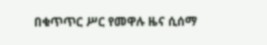በቁጥጥር ሥር የመዋሉ ዜና ሲሰማ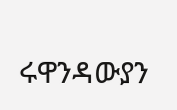ሩዋንዳውያን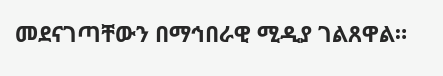መደናገጣቸውን በማኅበራዊ ሚዲያ ገልጸዋል።